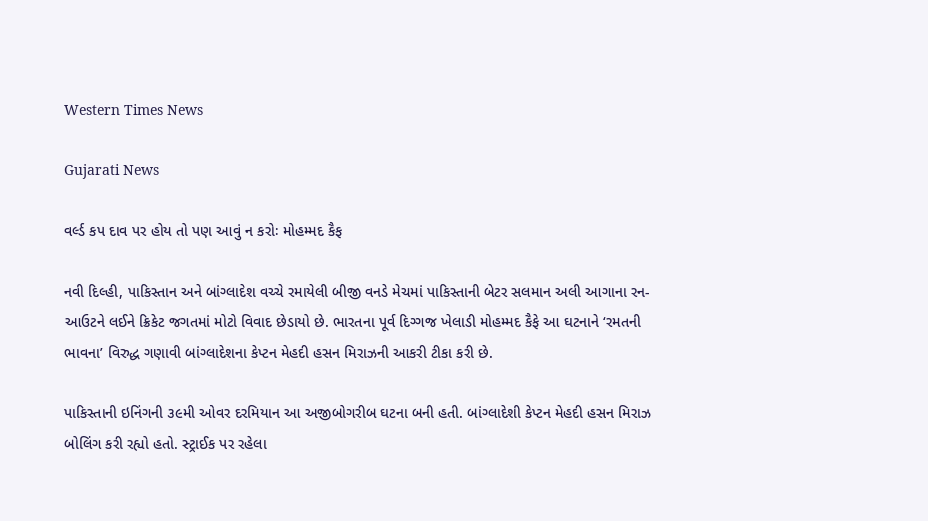Western Times News

Gujarati News

વર્લ્ડ કપ દાવ પર હોય તો પણ આવું ન કરોઃ મોહમ્મદ કૈફ

નવી દિલ્હી, પાકિસ્તાન અને બાંગ્લાદેશ વચ્ચે રમાયેલી બીજી વનડે મેચમાં પાકિસ્તાની બેટર સલમાન અલી આગાના રન-આઉટને લઈને ક્રિકેટ જગતમાં મોટો વિવાદ છેડાયો છે. ભારતના પૂર્વ દિગ્ગજ ખેલાડી મોહમ્મદ કૈફે આ ઘટનાને ‘રમતની ભાવના’ વિરુદ્ધ ગણાવી બાંગ્લાદેશના કેપ્ટન મેહદી હસન મિરાઝની આકરી ટીકા કરી છે.

પાકિસ્તાની ઇનિંગની ૩૯મી ઓવર દરમિયાન આ અજીબોગરીબ ઘટના બની હતી. બાંગ્લાદેશી કેપ્ટન મેહદી હસન મિરાઝ બોલિંગ કરી રહ્યો હતો. સ્ટ્રાઈક પર રહેલા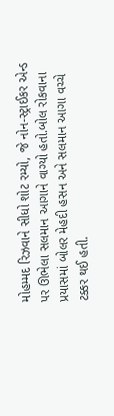મોહમ્મદ રિઝવાને સીધો શોટ રમ્યો, જે નોન-સ્ટ્રાઈકર એન્ડ પર ઊભેલા સલમાન આગાને વાગ્યો હતો.બોલ રોકવાના પ્રયાસમાં બોલર મેહદી હસન અને સલમાન આગા વચ્ચે ટક્કર થઈ હતી.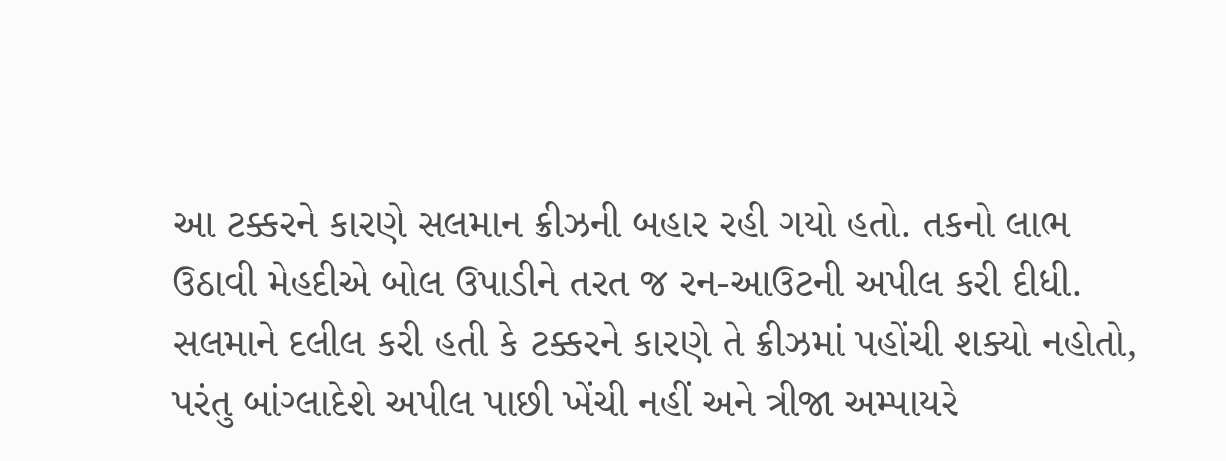આ ટક્કરને કારણે સલમાન ક્રીઝની બહાર રહી ગયો હતો. તકનો લાભ ઉઠાવી મેહદીએ બોલ ઉપાડીને તરત જ રન-આઉટની અપીલ કરી દીધી. સલમાને દલીલ કરી હતી કે ટક્કરને કારણે તે ક્રીઝમાં પહોંચી શક્યો નહોતો, પરંતુ બાંગ્લાદેશે અપીલ પાછી ખેંચી નહીં અને ત્રીજા અમ્પાયરે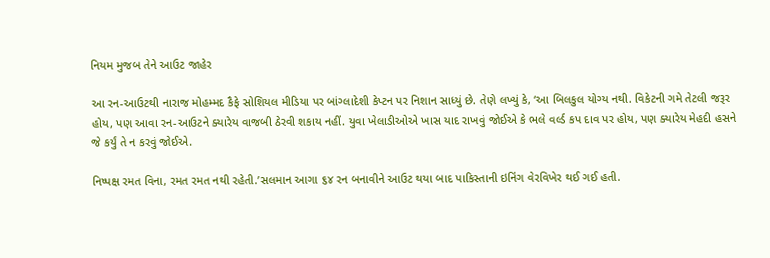નિયમ મુજબ તેને આઉટ જાહેર

આ રન-આઉટથી નારાજ મોહમ્મદ કૈફે સોશિયલ મીડિયા પર બાંગ્લાદેશી કેપ્ટન પર નિશાન સાધ્યું છે. તેણે લખ્યું કે, ‘આ બિલકુલ યોગ્ય નથી. વિકેટની ગમે તેટલી જરૂર હોય, પણ આવા રન-આઉટને ક્યારેય વાજબી ઠેરવી શકાય નહીં. યુવા ખેલાડીઓએ ખાસ યાદ રાખવું જોઈએ કે ભલે વર્લ્ડ કપ દાવ પર હોય, પણ ક્યારેય મેહદી હસને જે કર્યું તે ન કરવું જોઈએ.

નિષ્પક્ષ રમત વિના, રમત રમત નથી રહેતી.’સલમાન આગા ૬૪ રન બનાવીને આઉટ થયા બાદ પાકિસ્તાની ઇનિંગ વેરવિખેર થઈ ગઈ હતી.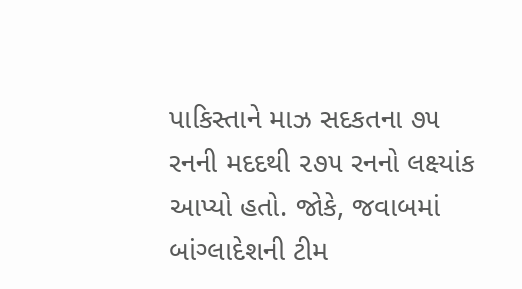પાકિસ્તાને માઝ સદકતના ૭૫ રનની મદદથી ૨૭૫ રનનો લક્ષ્યાંક આપ્યો હતો. જોકે, જવાબમાં બાંગ્લાદેશની ટીમ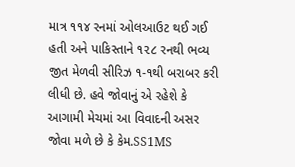માત્ર ૧૧૪ રનમાં ઓલઆઉટ થઈ ગઈ હતી અને પાકિસ્તાને ૧૨૮ રનથી ભવ્ય જીત મેળવી સીરિઝ ૧-૧થી બરાબર કરી લીધી છે. હવે જોવાનું એ રહેશે કે આગામી મેચમાં આ વિવાદની અસર જોવા મળે છે કે કેમ.SS1MS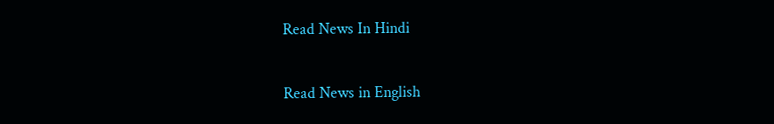Read News In Hindi

Read News in English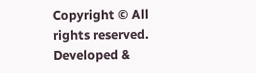Copyright © All rights reserved. Developed &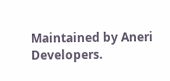Maintained by Aneri Developers.